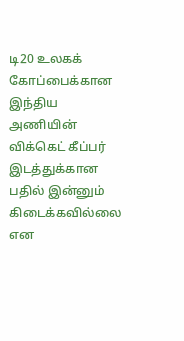டி20 உலகக் கோப்பைக்கான இந்திய அணியின் விக்கெட் கீப்பர் இடத்துக்கான பதில் இன்னும் கிடைக்கவில்லை என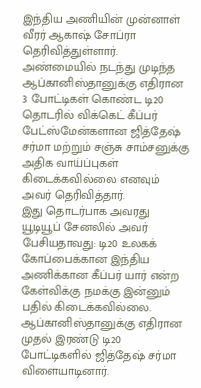இந்திய அணியின் முன்னாள் வீரர் ஆகாஷ் சோப்ரா தெரிவித்துள்ளார்.
அண்மையில் நடந்து முடிந்த ஆப்கானிஸ்தானுக்கு எதிரான 3 போட்டிகள் கொண்ட டி20 தொடரில் விக்கெட் கீப்பர் பேட்ஸ்மேன்களான ஜித்தேஷ் சர்மா மற்றும் சஞ்சு சாம்சனுக்கு அதிக வாய்ப்புகள் கிடைக்கவில்லை எனவும் அவர் தெரிவித்தார்.
இது தொடர்பாக அவரது யூடியூப் சேனலில் அவர் பேசியதாவது: டி20 உலகக் கோப்பைக்கான இந்திய அணிக்கான கீப்பர் யார் என்ற கேள்விக்கு நமக்கு இன்னும் பதில் கிடைக்கவில்லை. ஆப்கானிஸ்தானுக்கு எதிரான முதல் இரண்டு டி20 போட்டிகளில் ஜித்தேஷ் சர்மா விளையாடினார்.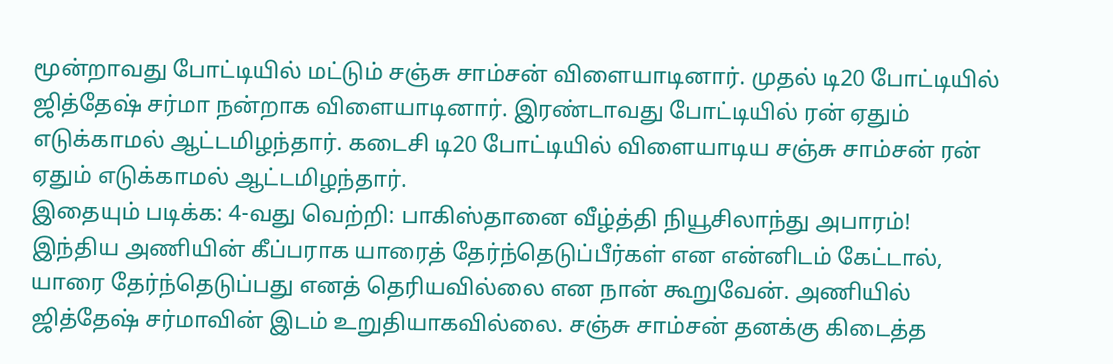மூன்றாவது போட்டியில் மட்டும் சஞ்சு சாம்சன் விளையாடினார். முதல் டி20 போட்டியில் ஜித்தேஷ் சர்மா நன்றாக விளையாடினார். இரண்டாவது போட்டியில் ரன் ஏதும் எடுக்காமல் ஆட்டமிழந்தார். கடைசி டி20 போட்டியில் விளையாடிய சஞ்சு சாம்சன் ரன் ஏதும் எடுக்காமல் ஆட்டமிழந்தார்.
இதையும் படிக்க: 4-வது வெற்றி: பாகிஸ்தானை வீழ்த்தி நியூசிலாந்து அபாரம்!
இந்திய அணியின் கீப்பராக யாரைத் தேர்ந்தெடுப்பீர்கள் என என்னிடம் கேட்டால், யாரை தேர்ந்தெடுப்பது எனத் தெரியவில்லை என நான் கூறுவேன். அணியில் ஜித்தேஷ் சர்மாவின் இடம் உறுதியாகவில்லை. சஞ்சு சாம்சன் தனக்கு கிடைத்த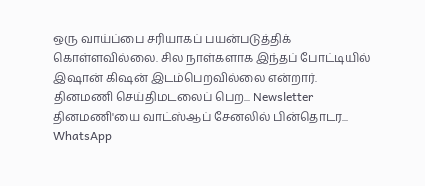ஒரு வாய்ப்பை சரியாகப் பயன்படுத்திக் கொள்ளவில்லை. சில நாள்களாக இந்தப் போட்டியில் இஷான் கிஷன் இடம்பெறவில்லை என்றார்.
தினமணி செய்திமடலைப் பெற... Newsletter
தினமணி'யை வாட்ஸ்ஆப் சேனலில் பின்தொடர... WhatsApp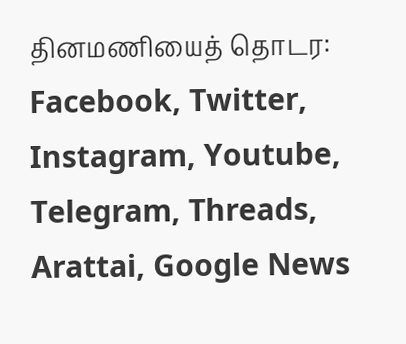தினமணியைத் தொடர: Facebook, Twitter, Instagram, Youtube, Telegram, Threads, Arattai, Google News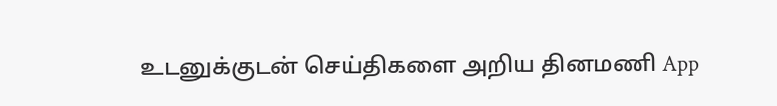உடனுக்குடன் செய்திகளை அறிய தினமணி App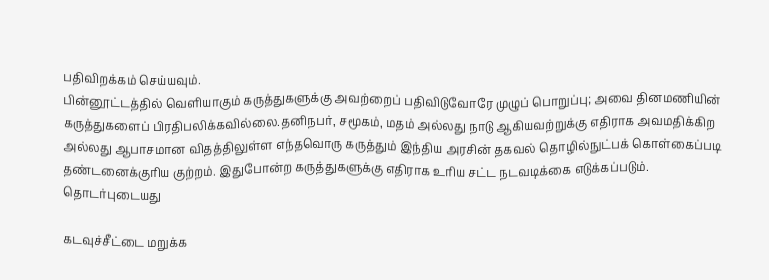பதிவிறக்கம் செய்யவும்.
பின்னூட்டத்தில் வெளியாகும் கருத்துகளுக்கு அவற்றைப் பதிவிடுவோரே முழுப் பொறுப்பு; அவை தினமணியின் கருத்துகளைப் பிரதிபலிக்கவில்லை.தனிநபர், சமூகம், மதம் அல்லது நாடு ஆகியவற்றுக்கு எதிராக அவமதிக்கிற அல்லது ஆபாசமான விதத்திலுள்ள எந்தவொரு கருத்தும் இந்திய அரசின் தகவல் தொழில்நுட்பக் கொள்கைப்படி தண்டனைக்குரிய குற்றம். இதுபோன்ற கருத்துகளுக்கு எதிராக உரிய சட்ட நடவடிக்கை எடுக்கப்படும்.
தொடர்புடையது

கடவுச்சீட்டை மறுக்க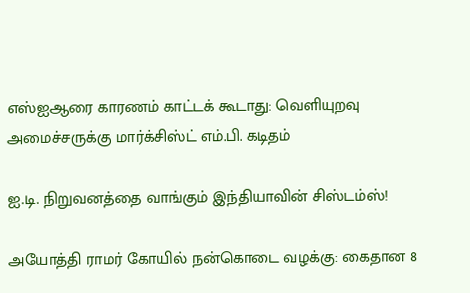எஸ்ஐஆரை காரணம் காட்டக் கூடாது: வெளியுறவு அமைச்சருக்கு மார்க்சிஸ்ட் எம்.பி. கடிதம்

ஐ.டி. நிறுவனத்தை வாங்கும் இந்தியாவின் சிஸ்டம்ஸ்!

அயோத்தி ராமர் கோயில் நன்கொடை வழக்கு: கைதான 8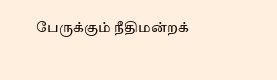பேருக்கும் நீதிமன்றக்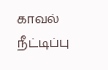காவல் நீட்டிப்பு